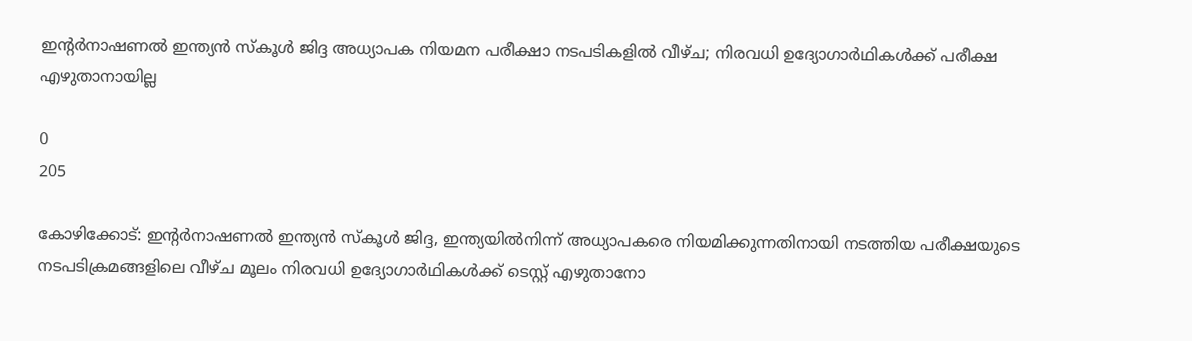ഇന്റര്‍നാഷണല്‍ ഇന്ത്യന്‍ സ്‌കൂള്‍ ജിദ്ദ അധ്യാപക നിയമന പരീക്ഷാ നടപടികളില്‍ വീഴ്ച; നിരവധി ഉദ്യോഗാര്‍ഥികള്‍ക്ക് പരീക്ഷ എഴുതാനായില്ല

0
205

കോഴിക്കോട്: ഇന്റര്‍നാഷണല്‍ ഇന്ത്യന്‍ സ്‌കൂള്‍ ജിദ്ദ, ഇന്ത്യയില്‍നിന്ന് അധ്യാപകരെ നിയമിക്കുന്നതിനായി നടത്തിയ പരീക്ഷയുടെ നടപടിക്രമങ്ങളിലെ വീഴ്ച മൂലം നിരവധി ഉദ്യോഗാര്‍ഥികള്‍ക്ക് ടെസ്റ്റ് എഴുതാനോ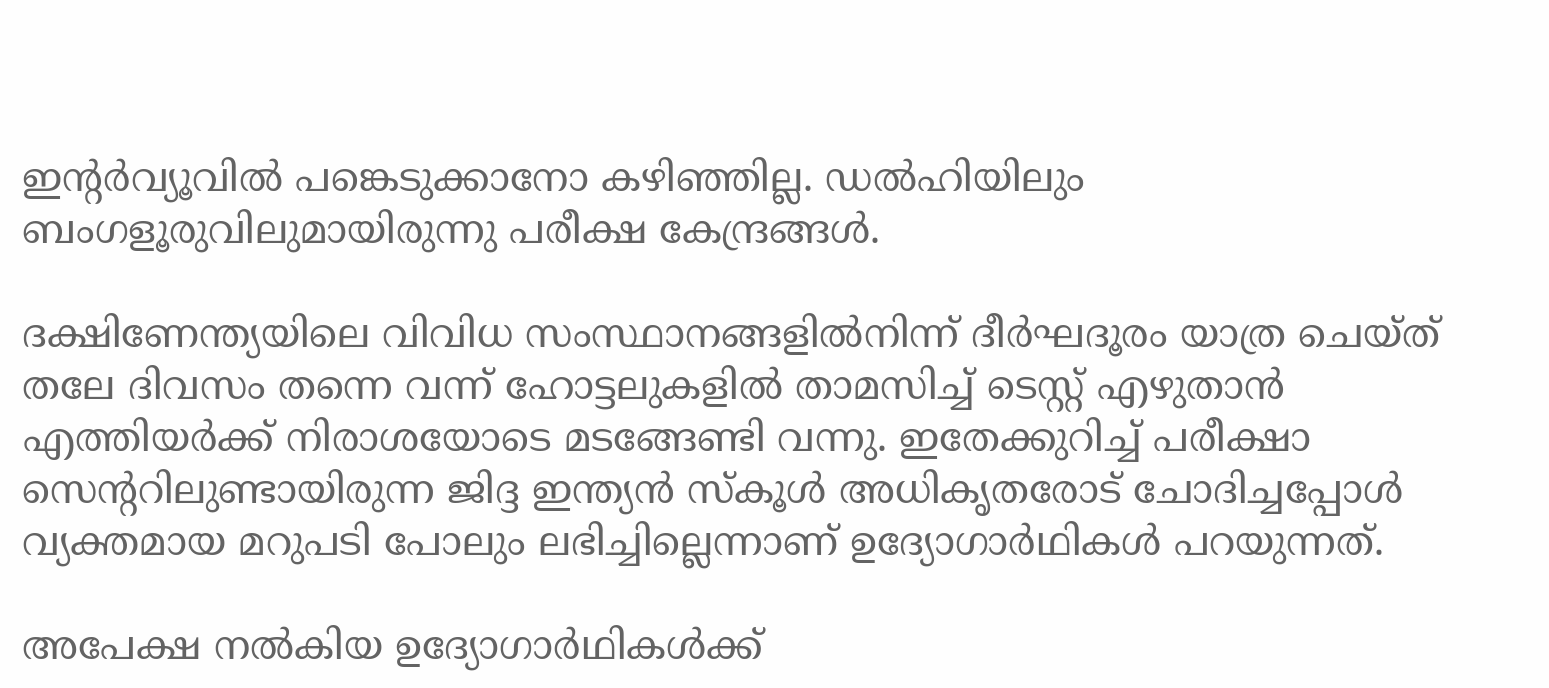ഇന്റര്‍വ്യൂവില്‍ പങ്കെടുക്കാനോ കഴിഞ്ഞില്ല. ഡല്‍ഹിയിലും ബംഗളൂരുവിലുമായിരുന്നു പരീക്ഷ കേന്ദ്രങ്ങൾ.

ദക്ഷിണേന്ത്യയിലെ വിവിധ സംസ്ഥാനങ്ങളില്‍നിന്ന് ദീര്‍ഘദൂരം യാത്ര ചെയ്ത് തലേ ദിവസം തന്നെ വന്ന് ഹോട്ടലുകളില്‍ താമസിച്ച് ടെസ്റ്റ് എഴുതാന്‍ എത്തിയര്‍ക്ക് നിരാശയോടെ മടങ്ങേണ്ടി വന്നു. ഇതേക്കുറിച്ച് പരീക്ഷാ സെന്ററിലുണ്ടായിരുന്ന ജിദ്ദ ഇന്ത്യന്‍ സ്‌കൂള്‍ അധികൃതരോട് ചോദിച്ചപ്പോള്‍ വ്യക്തമായ മറുപടി പോലും ലഭിച്ചില്ലെന്നാണ് ഉദ്യോഗാര്‍ഥികള്‍ പറയുന്നത്.

അപേക്ഷ നല്‍കിയ ഉദ്യോഗാര്‍ഥികള്‍ക്ക്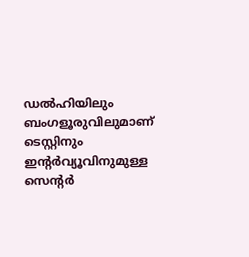ഡല്‍ഹിയിലും ബംഗളൂരുവിലുമാണ് ടെസ്റ്റിനും ഇന്റര്‍വ്യൂവിനുമുള്ള സെന്റര്‍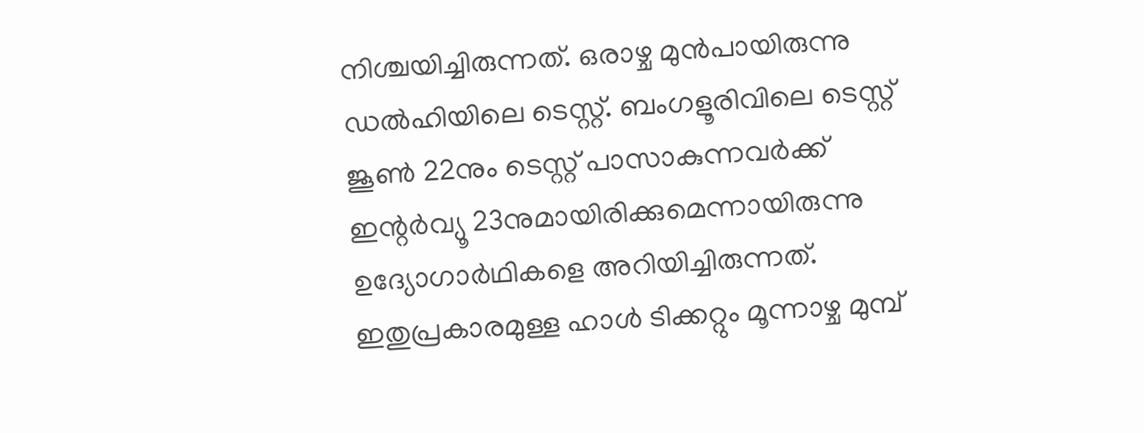നിശ്ചയിച്ചിരുന്നത്. ഒരാഴ്ച മുന്‍പായിരുന്നു ഡല്‍ഹിയിലെ ടെസ്റ്റ്. ബംഗളൂരിവിലെ ടെസ്റ്റ് ജൂണ്‍ 22നും ടെസ്റ്റ് പാസാകുന്നവര്‍ക്ക് ഇന്റര്‍വ്യൂ 23നുമായിരിക്കുമെന്നായിരുന്നു ഉദ്യോഗാര്‍ഥികളെ അറിയിച്ചിരുന്നത്. ഇതുപ്രകാരമുള്ള ഹാള്‍ ടിക്കറ്റും മൂന്നാഴ്ച മുമ്പ്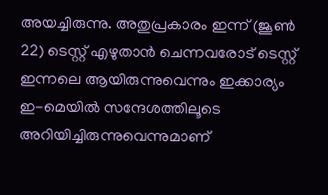അയച്ചിരുന്നു. അതുപ്രകാരം ഇന്ന് (ജൂണ്‍ 22) ടെസ്റ്റ് എഴുതാന്‍ ചെന്നവരോട് ടെസ്റ്റ് ഇന്നലെ ആയിരുന്നുവെന്നും ഇക്കാര്യം ഇ-മെയില്‍ സന്ദേശത്തിലൂടെ അറിയിച്ചിരുന്നുവെന്നുമാണ്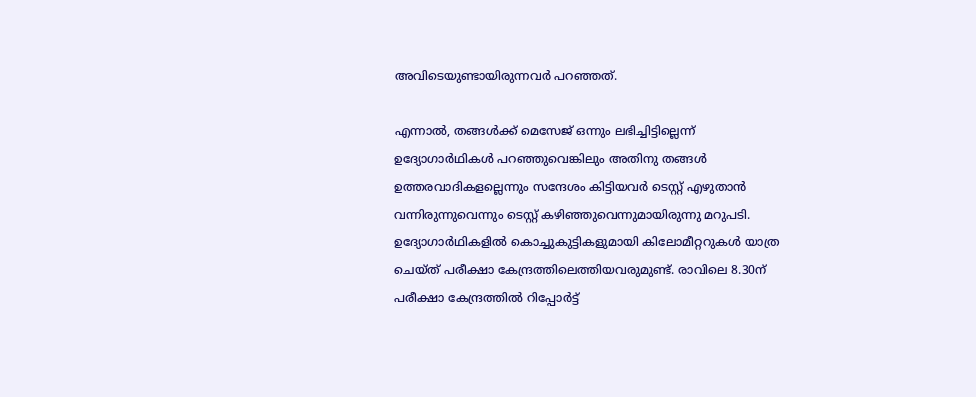അവിടെയുണ്ടായിരുന്നവര്‍ പറഞ്ഞത്.

എന്നാല്‍, തങ്ങള്‍ക്ക് മെസേജ് ഒന്നും ലഭിച്ചിട്ടില്ലെന്ന് ഉദ്യോഗാര്‍ഥികള്‍ പറഞ്ഞുവെങ്കിലും അതിനു തങ്ങള്‍ ഉത്തരവാദികളല്ലെന്നും സന്ദേശം കിട്ടിയവര്‍ ടെസ്റ്റ് എഴുതാന്‍ വന്നിരുന്നുവെന്നും ടെസ്റ്റ് കഴിഞ്ഞുവെന്നുമായിരുന്നു മറുപടി. ഉദ്യോഗാര്‍ഥികളില്‍ കൊച്ചുകുട്ടികളുമായി കിലോമീറ്ററുകള്‍ യാത്ര ചെയ്ത് പരീക്ഷാ കേന്ദ്രത്തിലെത്തിയവരുമുണ്ട്. രാവിലെ 8.30ന് പരീക്ഷാ കേന്ദ്രത്തില്‍ റിപ്പോര്‍ട്ട്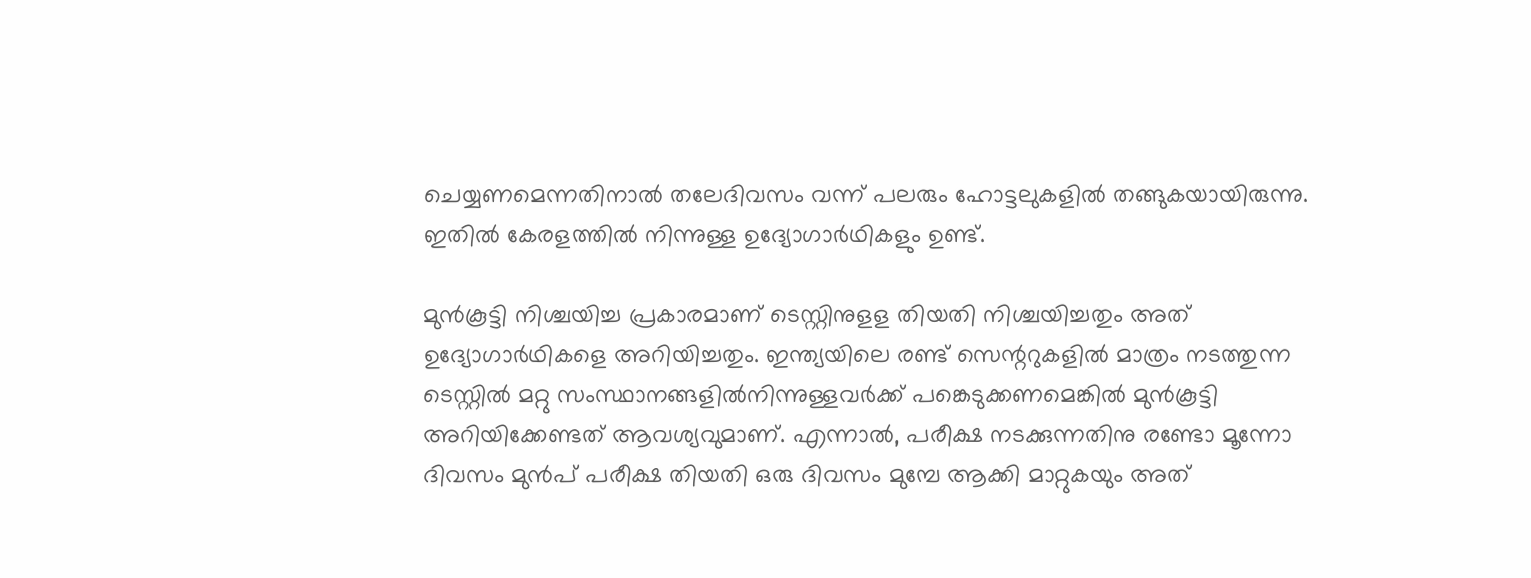ചെയ്യണമെന്നതിനാല്‍ തലേദിവസം വന്ന് പലരും ഹോട്ടലുകളില്‍ തങ്ങുകയായിരുന്നു. ഇതില്‍ കേരളത്തില്‍ നിന്നുള്ള ഉദ്യോഗാര്‍ഥികളും ഉണ്ട്.

മുന്‍കൂട്ടി നിശ്ചയിച്ച പ്രകാരമാണ് ടെസ്റ്റിനുളള തിയതി നിശ്ചയിച്ചതും അത് ഉദ്യോഗാര്‍ഥികളെ അറിയിച്ചതും. ഇന്ത്യയിലെ രണ്ട് സെന്ററുകളില്‍ മാത്രം നടത്തുന്ന ടെസ്റ്റില്‍ മറ്റു സംസ്ഥാനങ്ങളില്‍നിന്നുള്ളവര്‍ക്ക് പങ്കെടുക്കണമെങ്കില്‍ മുൻകൂട്ടി അറിയിക്കേണ്ടത് ആവശ്യവുമാണ്. എന്നാല്‍, പരീക്ഷ നടക്കുന്നതിനു രണ്ടോ മൂന്നോ ദിവസം മുന്‍പ് പരീക്ഷ തിയതി ഒരു ദിവസം മുമ്പേ ആക്കി മാറ്റുകയും അത്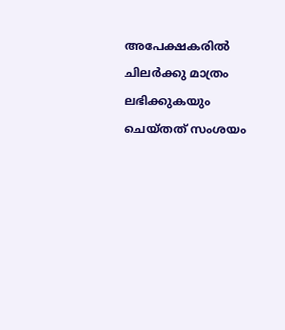അപേക്ഷകരില്‍ ചിലര്‍ക്കു മാത്രം ലഭിക്കുകയും ചെയ്തത് സംശയം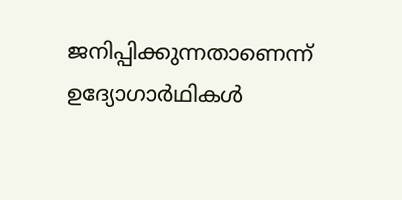ജനിപ്പിക്കുന്നതാണെന്ന് ഉദ്യോഗാർഥികൾ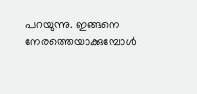പറയുന്നു. ഇങ്ങനെ നേരത്തെയാക്കുമ്പോള്‍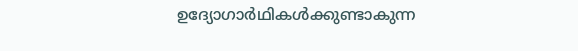ഉദ്യോഗാര്‍ഥികള്‍ക്കുണ്ടാകുന്ന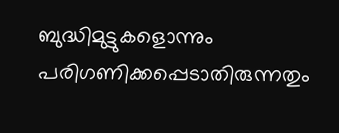ബുദ്ധിമുട്ടുകളൊന്നും പരിഗണിക്കപ്പെടാതിരുന്നതും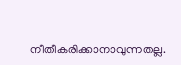നീതീകരിക്കാനാവുന്നതല്ല.